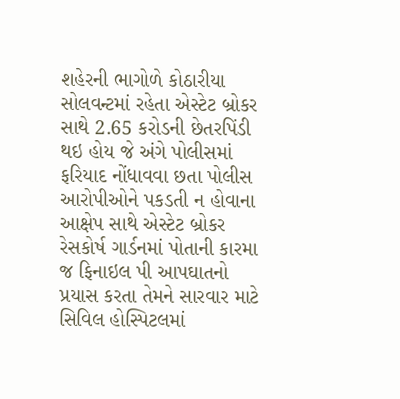શહેરની ભાગોળે કોઠારીયા સોલવન્ટમાં રહેતા એસ્ટેટ બ્રોકર સાથે 2.65 કરોડની છેતરપિંડી થઇ હોય જે અંગે પોલીસમાં ફરિયાદ નોંધાવવા છતા પોલીસ આરોપીઓને પકડતી ન હોવાના આક્ષેપ સાથે એસ્ટેટ બ્રોકર રેસકોર્ષ ગાર્ડનમાં પોતાની કારમા જ ફિનાઇલ પી આપઘાતનો પ્રયાસ કરતા તેમને સારવાર માટે સિવિલ હોસ્પિટલમાં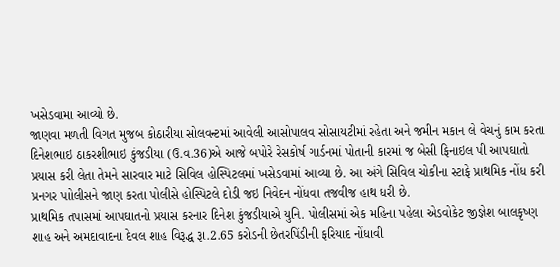ખસેડવામા આવ્યો છે.
જાણવા મળતી વિગત મુજબ કોઠારીયા સોલવન્ટમાં આવેલી આસોપાલવ સોસાયટીમાં રહેતા અને જમીન મકાન લે વેચનું કામ કરતા દિનેશભાઇ ઠાકરશીભાઇ કુંજડીયા (ઉ.વ.36)એ આજે બપોરે રેસકોર્ષ ગાર્ડનમાં પોતાની કારમાં જ બેસી ફિનાઇલ પી આપઘાતો પ્રયાસ કરી લેતા તેમને સારવાર માટે સિવિલ હોસ્પિટલમાં ખસેડવામાં આવ્યા છે. આ અંગે સિવિલ ચોકીના સ્ટાફે પ્રાથમિક નોંધ કરી પ્રનગર પાોલીસને જાણ કરતા પોલીસે હોસ્પિટલે દોડી જઇ નિવેદન નોંધવા તજવીજ હાથ ધરી છે.
પ્રાથમિક તપાસમાં આપઘાતનો પ્રયાસ કરનાર દિનેશ કુંજડીયાએ યુનિ. પોલીસમાં એક મહિના પહેલા એડવોકેટ જીજ્ઞેશ બાલકૃષ્ણ શાહ અને અમદાવાદના દેવલ શાહ વિરૂદ્ધ રૂા.2.65 કરોડની છેતરપિંડીની ફરિયાદ નોંધાવી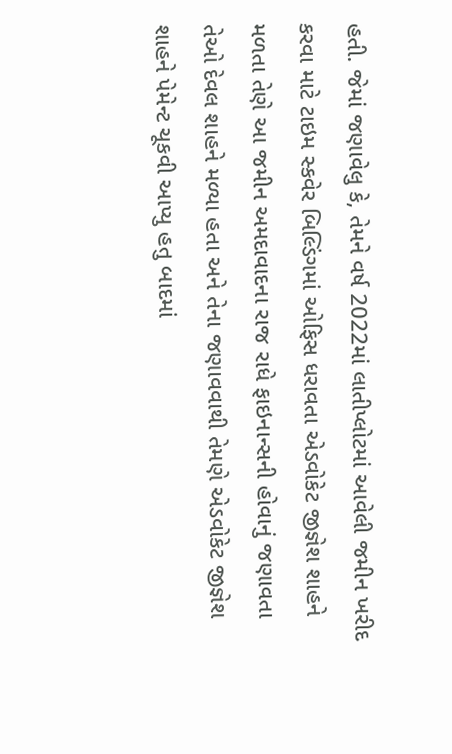હતી. જેમાં જણાવેલુ કે, તેમને વર્ષ 2022માં લાતીપ્લોટમાં આવેલી જમીન ખરીદ કરવા માટે ટાઇમ સ્કવેર બિલ્ડિંગમાં ઓફિસ ધરાવતા એડવોકેટ જીજ્ઞેશ શાહને મળતા તેણે આ જમીન અમદાવાદના રાજ રાધે ફાઇનાન્સની હોવાનું જણાવતા તેઓ દેવલ શાહને મળ્યા હતા અને તેના જણાવવાથી તેમણે એડવોકેટ જીજ્ઞેશ શાહને પેમેન્ટ ચૂકવી આપ્યુ હતુ બાદમાં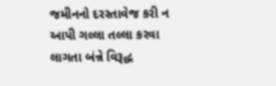જમીનનો દરસ્તાવેજ કરી ન આપી ગલ્લા તલ્લા કરવા લાગતા બંન્ને વિરૂદ્ધ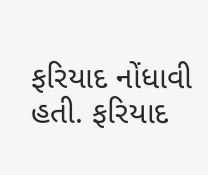ફરિયાદ નોંધાવી હતી. ફરિયાદ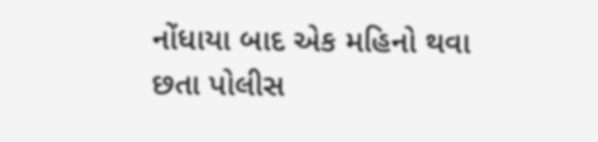નોંધાયા બાદ એક મહિનો થવા છતા પોલીસ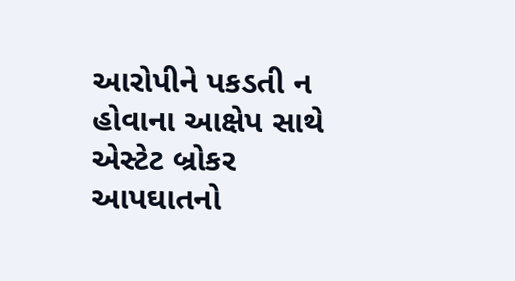આરોપીને પકડતી ન હોવાના આક્ષેપ સાથે એસ્ટેટ બ્રોકર આપઘાતનો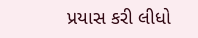પ્રયાસ કરી લીધો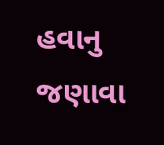હવાનુ જણાવા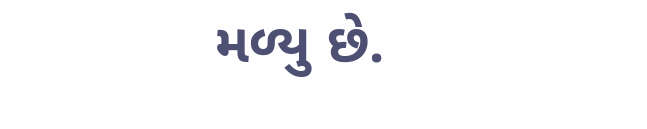મળ્યુ છે.